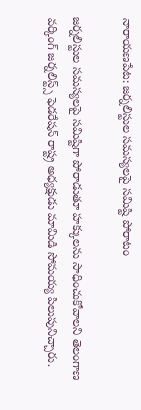నారాయణపేట: జర్నలిస్టుల సమస్యలపై సమిష్టి పోరాటం

జర్నలిస్టుల సమస్యలపై సమిష్టిగా పోరాడుతూ హక్కులను సాధించుకోవాలని తెలంగాణ వర్కింగ్ జర్నలిస్ట్స్ ఫెడరేషన్ రాష్ట్ర అధ్యక్షుడు మామిడి సోమయ్య పిలుపునిచ్చారు.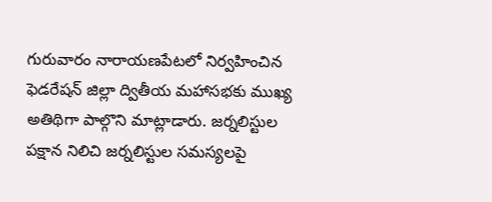గురువారం నారాయణపేటలో నిర్వహించిన ఫెడరేషన్ జిల్లా ద్వితీయ మహాసభకు ముఖ్య అతిథిగా పాల్గొని మాట్లాడారు. జర్నలిస్టుల పక్షాన నిలిచి జర్నలిస్టుల సమస్యలపై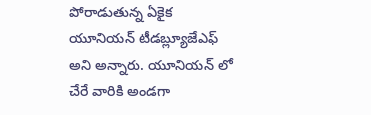పోరాడుతున్న ఏకైక యూనియన్ టీడబ్ల్యూజేఎఫ్ అని అన్నారు. యూనియన్ లో చేరే వారికి అండగా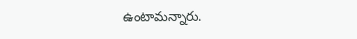ఉంటామన్నారు.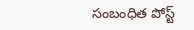సంబంధిత పోస్ట్